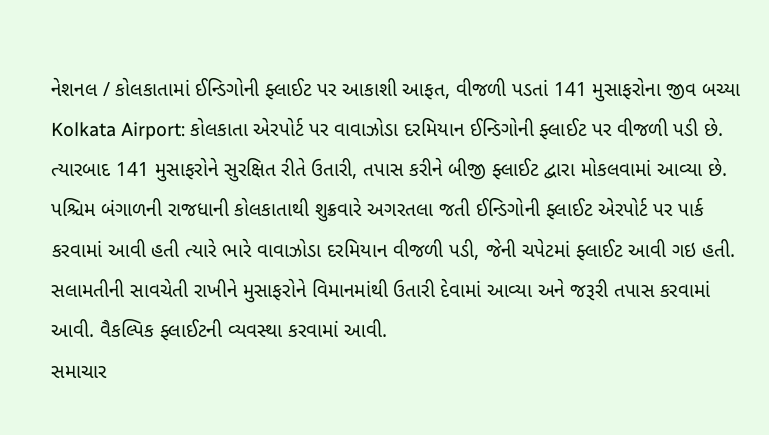નેશનલ / કોલકાતામાં ઈન્ડિગોની ફ્લાઈટ પર આકાશી આફત, વીજળી પડતાં 141 મુસાફરોના જીવ બચ્યા
Kolkata Airport: કોલકાતા એરપોર્ટ પર વાવાઝોડા દરમિયાન ઈન્ડિગોની ફ્લાઈટ પર વીજળી પડી છે. ત્યારબાદ 141 મુસાફરોને સુરક્ષિત રીતે ઉતારી, તપાસ કરીને બીજી ફ્લાઈટ દ્વારા મોકલવામાં આવ્યા છે.
પશ્ચિમ બંગાળની રાજધાની કોલકાતાથી શુક્રવારે અગરતલા જતી ઈન્ડિગોની ફ્લાઈટ એરપોર્ટ પર પાર્ક કરવામાં આવી હતી ત્યારે ભારે વાવાઝોડા દરમિયાન વીજળી પડી, જેની ચપેટમાં ફ્લાઈટ આવી ગઇ હતી. સલામતીની સાવચેતી રાખીને મુસાફરોને વિમાનમાંથી ઉતારી દેવામાં આવ્યા અને જરૂરી તપાસ કરવામાં આવી. વૈકલ્પિક ફ્લાઈટની વ્યવસ્થા કરવામાં આવી.
સમાચાર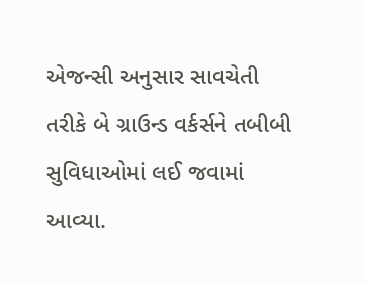એજન્સી અનુસાર સાવચેતી તરીકે બે ગ્રાઉન્ડ વર્કર્સને તબીબી સુવિધાઓમાં લઈ જવામાં આવ્યા.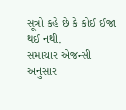સૂત્રો કહે છે કે કોઈ ઈજા થઈ નથી.
સમાચાર એજન્સી અનુસાર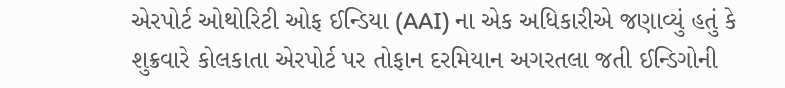એરપોર્ટ ઓથોરિટી ઓફ ઈન્ડિયા (AAI) ના એક અધિકારીએ જણાવ્યું હતું કે શુક્રવારે કોલકાતા એરપોર્ટ પર તોફાન દરમિયાન અગરતલા જતી ઈન્ડિગોની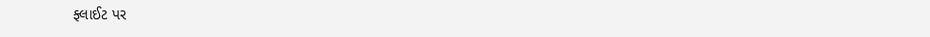ફ્લાઈટ પર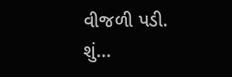વીજળી પડી.
શું...